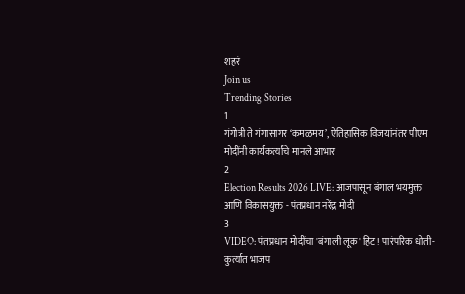शहरं
Join us
Trending Stories
1
गंगोत्री ते गंगासागर ‘कमळमय’, ऐतिहासिक विजयांनंतर पीएम मोदींनी कार्यकर्त्यांचे मानले आभार
2
Election Results 2026 LIVE: आजपासून बंगाल भयमुक्त आणि विकासयुक्त - पंतप्रधान नरेंद्र मोदी
3
VIDEO: पंतप्रधान मोदींचा 'बंगाली लूक' हिट! पारंपरिक धोती-कुर्त्यात भाजप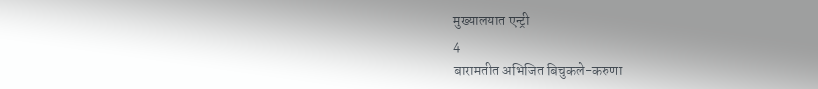मुख्यालयात एन्ट्री
4
बारामतीत अभिजित बिचुकले-करुणा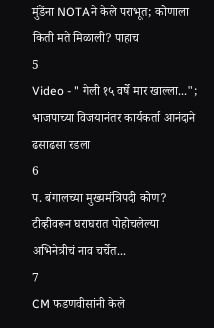मुंडेंना NOTAने केले पराभूत; कोणाला किती मते मिळाली? पाहाच
5
Video - " गेली १५ वर्षे मार खाल्ला..."; भाजपाच्या विजयानंतर कार्यकर्ता आनंदाने ढसाढसा रडला
6
प. बंगालच्या मुख्यमंत्रिपदी कोण? टीव्हीवरून घराघरात पोहोचलेल्या अभिनेत्रीचं नाव चर्चेत...
7
CM फडणवीसांनी केले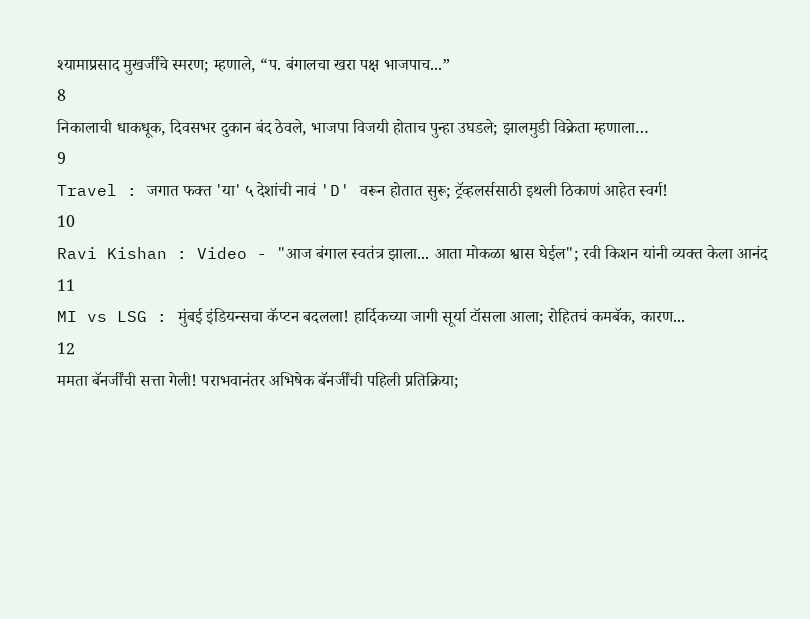श्यामाप्रसाद मुखर्जींचे स्मरण; म्हणाले, “प. बंगालचा खरा पक्ष भाजपाच...”
8
निकालाची धाकधूक, दिवसभर दुकान बंद ठेवले, भाजपा विजयी होताच पुन्हा उघडले; झालमुडी विक्रेता म्हणाला…
9
Travel : जगात फक्त 'या' ५ देशांची नावं 'D' वरून होतात सुरू; ट्रॅव्हलर्ससाठी इथली ठिकाणं आहेत स्वर्ग!
10
Ravi Kishan : Video - "आज बंगाल स्वतंत्र झाला... आता मोकळा श्वास घेईल"; रवी किशन यांनी व्यक्त केला आनंद
11
MI vs LSG : मुंबई इंडियन्सचा कॅप्टन बदलला! हार्दिकच्या जागी सूर्या टॉसला आला; रोहितचं कमबॅक, कारण...
12
ममता बॅनर्जींची सत्ता गेली! पराभवानंतर अभिषेक बॅनर्जींची पहिली प्रतिक्रिया;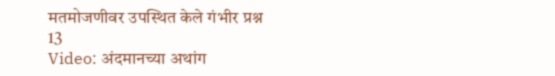मतमोजणीवर उपस्थित केले गंभीर प्रश्न
13
Video: अंदमानच्या अथांग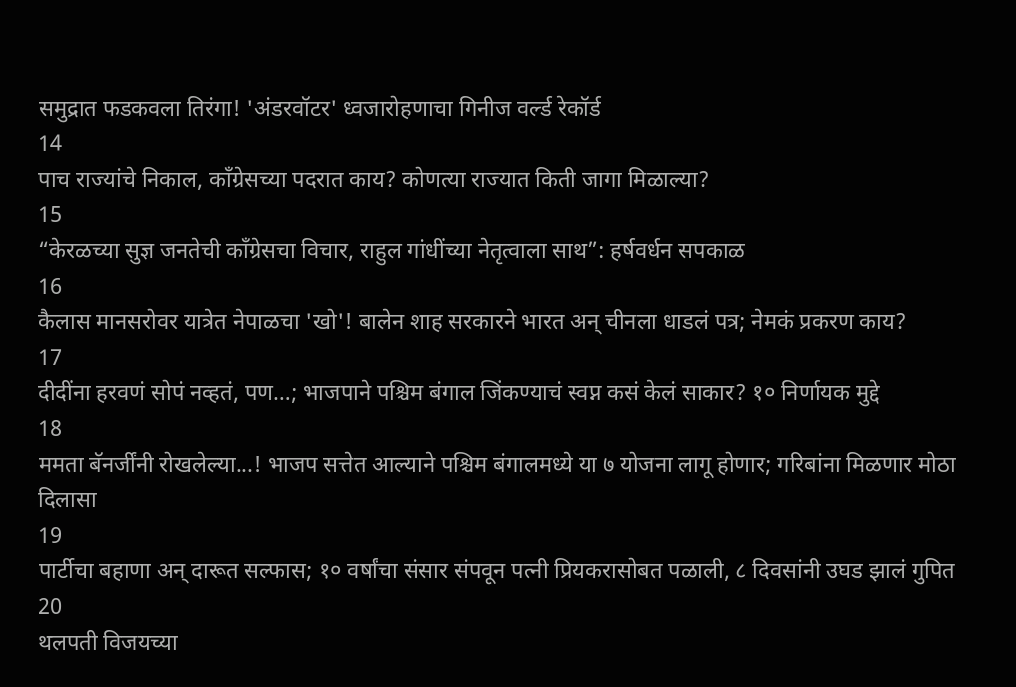समुद्रात फडकवला तिरंगा! 'अंडरवॉटर' ध्वजारोहणाचा गिनीज वर्ल्ड रेकॉर्ड
14
पाच राज्यांचे निकाल, काँग्रेसच्या पदरात काय? कोणत्या राज्यात किती जागा मिळाल्या?
15
“केरळच्या सुज्ञ जनतेची काँग्रेसचा विचार, राहुल गांधींच्या नेतृत्वाला साथ”: हर्षवर्धन सपकाळ
16
कैलास मानसरोवर यात्रेत नेपाळचा 'खो'! बालेन शाह सरकारने भारत अन् चीनला धाडलं पत्र; नेमकं प्रकरण काय?
17
दीदींना हरवणं सोपं नव्हतं, पण…; भाजपाने पश्चिम बंगाल जिंकण्याचं स्वप्न कसं केलं साकार? १० निर्णायक मुद्दे
18
ममता बॅनर्जींनी रोखलेल्या...! भाजप सत्तेत आल्याने पश्चिम बंगालमध्ये या ७ योजना लागू होणार; गरिबांना मिळणार मोठा दिलासा
19
पार्टीचा बहाणा अन् दारूत सल्फास; १० वर्षांचा संसार संपवून पत्नी प्रियकरासोबत पळाली, ८ दिवसांनी उघड झालं गुपित
20
थलपती विजयच्या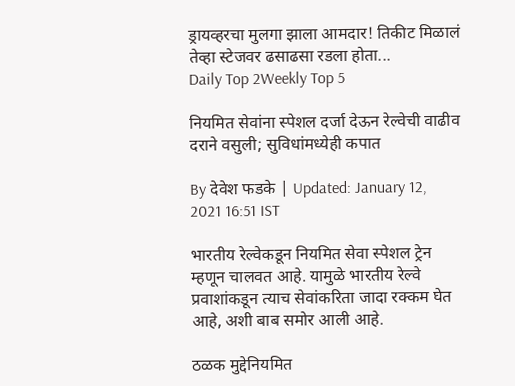ड्रायव्हरचा मुलगा झाला आमदार! तिकीट मिळालं तेव्हा स्टेजवर ढसाढसा रडला होता...
Daily Top 2Weekly Top 5

नियमित सेवांना स्पेशल दर्जा देऊन रेल्वेची वाढीव दराने वसुली; सुविधांमध्येही कपात

By देवेश फडके | Updated: January 12, 2021 16:51 IST

भारतीय रेल्वेकडून नियमित सेवा स्पेशल ट्रेन म्हणून चालवत आहे. यामुळे भारतीय रेल्वे प्रवाशांकडून त्याच सेवांकरिता जादा रक्कम घेत आहे, अशी बाब समोर आली आहे.

ठळक मुद्देनियमित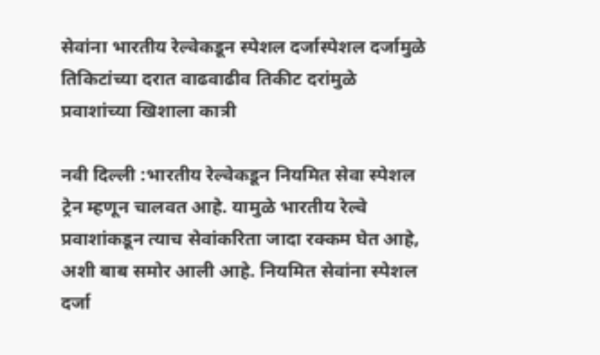सेवांना भारतीय रेल्वेकडून स्पेशल दर्जास्पेशल दर्जामुळे तिकिटांच्या दरात वाढवाढीव तिकीट दरांमुळे प्रवाशांच्या खिशाला कात्री

नवी दिल्ली :भारतीय रेल्वेकडून नियमित सेवा स्पेशल ट्रेन म्हणून चालवत आहे. यामुळे भारतीय रेल्वे प्रवाशांकडून त्याच सेवांकरिता जादा रक्कम घेत आहे, अशी बाब समोर आली आहे. नियमित सेवांना स्पेशल दर्जा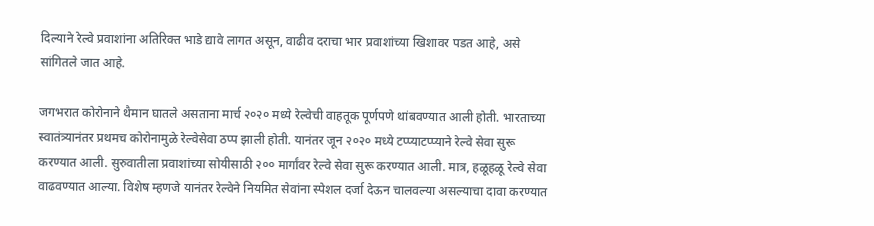दिल्याने रेल्वे प्रवाशांना अतिरिक्त भाडे द्यावे लागत असून, वाढीव दराचा भार प्रवाशांच्या खिशावर पडत आहे, असे सांगितले जात आहे.

जगभरात कोरोनाने थैमान घातले असताना मार्च २०२० मध्ये रेल्वेची वाहतूक पूर्णपणे थांबवण्यात आली होती. भारताच्या स्वातंत्र्यानंतर प्रथमच कोरोनामुळे रेल्वेसेवा ठप्प झाली होती. यानंतर जून २०२० मध्ये टप्प्याटप्प्याने रेल्वे सेवा सुरू करण्यात आली. सुरुवातीला प्रवाशांच्या सोयीसाठी २०० मार्गांवर रेल्वे सेवा सुरू करण्यात आली. मात्र, हळूहळू रेल्वे सेवा वाढवण्यात आल्या. विशेष म्हणजे यानंतर रेल्वेने नियमित सेवांना स्पेशल दर्जा देऊन चालवल्या असल्याचा दावा करण्यात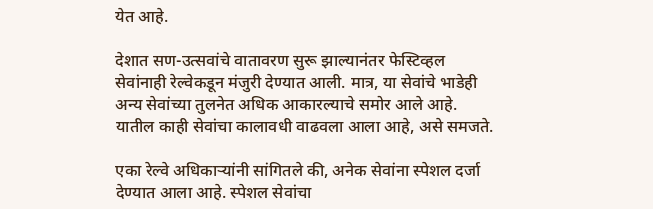येत आहे.

देशात सण-उत्सवांचे वातावरण सुरू झाल्यानंतर फेस्टिव्हल सेवांनाही रेल्वेकडून मंजुरी देण्यात आली. मात्र, या सेवांचे भाडेही अन्य सेवांच्या तुलनेत अधिक आकारल्याचे समोर आले आहे. यातील काही सेवांचा कालावधी वाढवला आला आहे, असे समजते.

एका रेल्वे अधिकाऱ्यांनी सांगितले की, अनेक सेवांना स्पेशल दर्जा देण्यात आला आहे. स्पेशल सेवांचा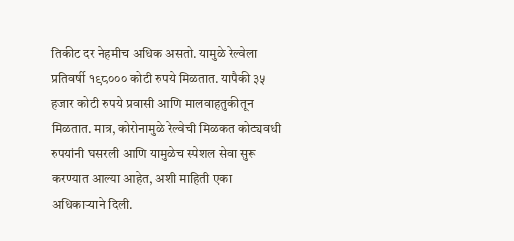तिकीट दर नेहमीच अधिक असतो. यामुळे रेल्वेला प्रतिवर्षी १९८००० कोटी रुपये मिळतात. यापैकी ३५ हजार कोटी रुपये प्रवासी आणि मालवाहतुकीतून मिळतात. मात्र, कोरोनामुळे रेल्वेची मिळकत कोट्यवधी रुपयांनी घसरली आणि यामुळेच स्पेशल सेवा सुरू करण्यात आल्या आहेत, अशी माहिती एका अधिकाऱ्याने दिली.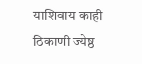याशिवाय काही ठिकाणी ज्येष्ठ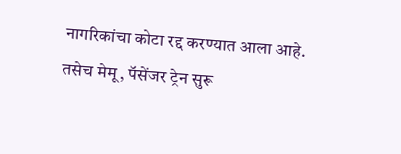नागरिकांचा कोटा रद्द करण्यात आला आहे. तसेच मेमू, पॅसेंजर ट्रेन सुरू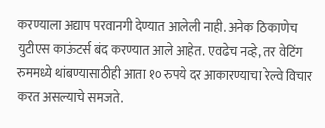करण्याला अद्याप परवानगी देण्यात आलेली नाही. अनेक ठिकाणेच युटीएस काऊंटर्स बंद करण्यात आले आहेत. एवढेच नव्हे, तर वेटिंग रुममध्ये थांबण्यासाठीही आता १० रुपये दर आकारण्याचा रेल्वे विचार करत असल्याचे समजते.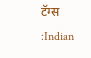टॅग्स :Indian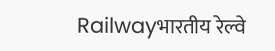Railwayभारतीय रेल्वे